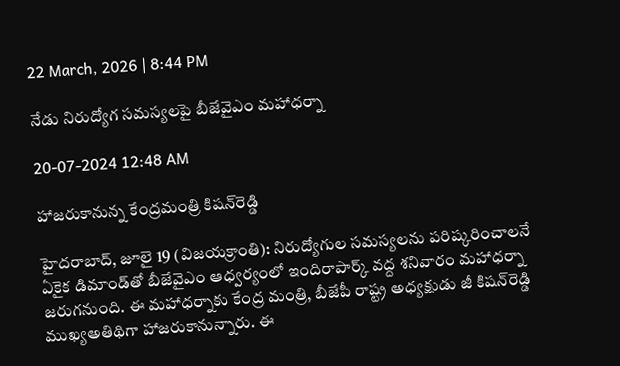22 March, 2026 | 8:44 PM

నేడు నిరుద్యోగ సమస్యలపై బీజేవైఎం మహాధర్నా

20-07-2024 12:48 AM

హాజరుకానున్న కేంద్రమంత్రి కిషన్‌రెడ్డి

హైదరాబాద్, జూలై 19 (విజయక్రాంతి): నిరుద్యోగుల సమస్యలను పరిష్కరించాలనే ఏకైక డిమాండ్‌తో బీజేవైఎం ఆధ్వర్యంలో ఇందిరాపార్క్ వద్ద శనివారం మహాధర్నా జరుగనుంది. ఈ మహాధర్నాకు కేంద్ర మంత్రి, బీజేపీ రాష్ట్ర అధ్యక్షుడు జీ కిషన్‌రెడ్డి ముఖ్యఅతిథిగా హాజరుకానున్నారు. ఈ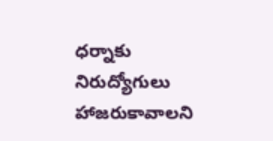ధర్నాకు నిరుద్యోగులు హాజరుకావాలని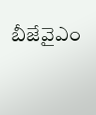బీజేవైఎం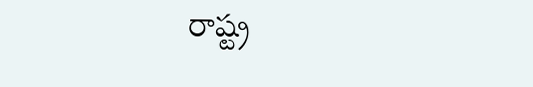రాష్ట్ర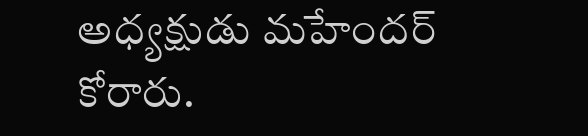అధ్యక్షుడు మహేందర్ కోరారు.